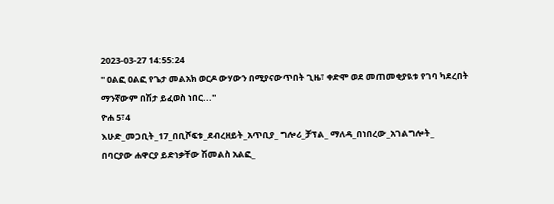2023-03-27 14:55:24
'' ዐልፎ ዐልፎ የጌታ መልአክ ወርዶ ውሃውን በሚያናውጥበት ጊዜ፣ ቀድሞ ወደ መጠመቂያዪቱ የገባ ካደረበት ማንኛውም በሽታ ይፈወስ ነበር...''
ዮሐ 5፣4
እሁድ_መጋቢት_17_በቢሾፍቱ_ደብረዘይት_አጥቢያ_ ግሎሪ_ቻፕል_ ማለዳ_በነበረው_አገልግሎት_
በባርያው ሐዋርያ ይድነቃቸው ሽመልስ አልፎ_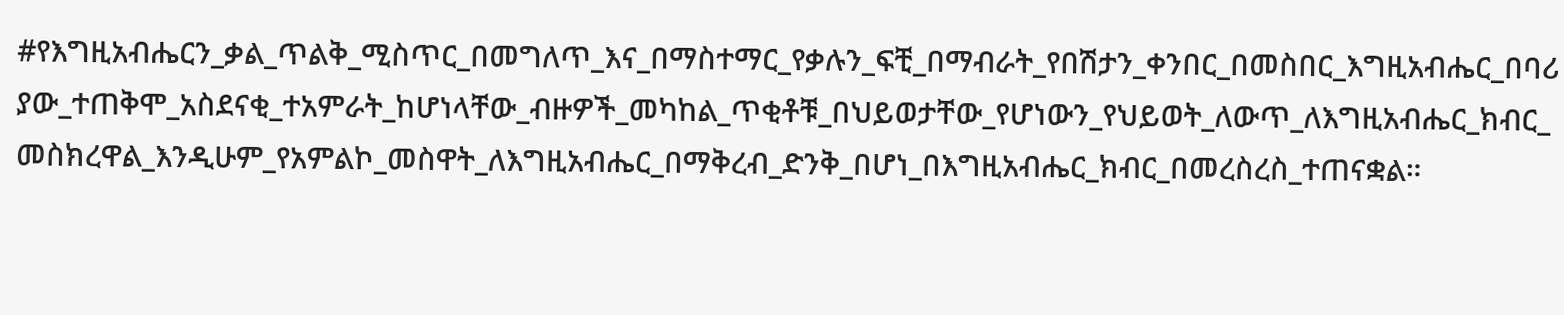#የእግዚአብሔርን_ቃል_ጥልቅ_ሚስጥር_በመግለጥ_እና_በማስተማር_የቃሉን_ፍቺ_በማብራት_የበሽታን_ቀንበር_በመስበር_እግዚአብሔር_በባሪያው_ተጠቅሞ_አስደናቂ_ተአምራት_ከሆነላቸው_ብዙዎች_መካከል_ጥቂቶቹ_በህይወታቸው_የሆነውን_የህይወት_ለውጥ_ለእግዚአብሔር_ክብር_መስክረዋል_እንዲሁም_የአምልኮ_መስዋት_ለእግዚአብሔር_በማቅረብ_ድንቅ_በሆነ_በእግዚአብሔር_ክብር_በመረስረስ_ተጠናቋል።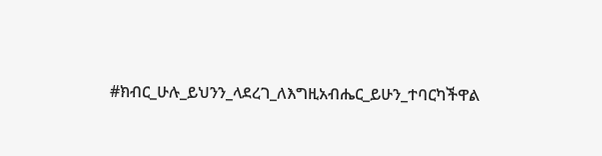#ክብር_ሁሉ_ይህንን_ላደረገ_ለእግዚአብሔር_ይሁን_ተባርካችዋል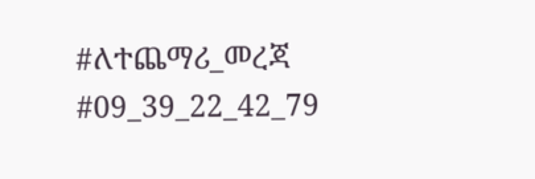#ለተጨማሪ_መረጃ
#09_39_22_42_79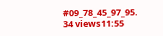#09_78_45_97_95.
34 views11:55